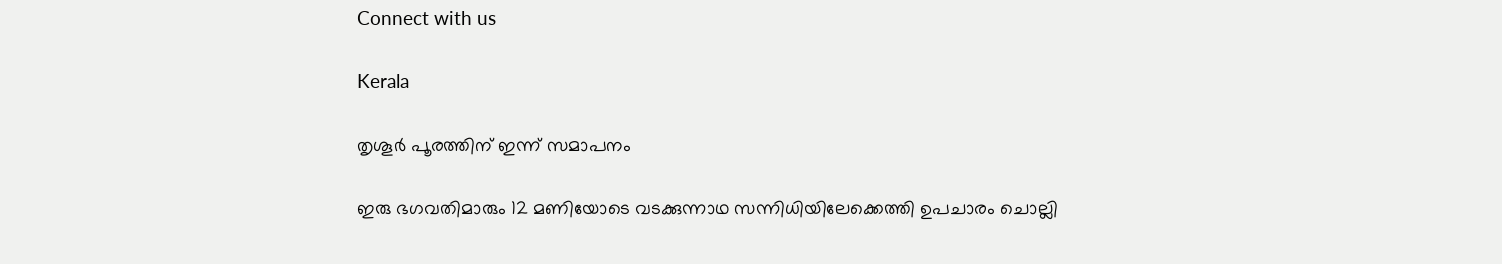Connect with us

Kerala

തൃശൂര്‍ പൂരത്തിന് ഇന്ന് സമാപനം

ഇരു ഭഗവതിമാരും 12 മണിയോടെ വടക്കുന്നാഥ സന്നിധിയിലേക്കെത്തി ഉപചാരം ചൊല്ലി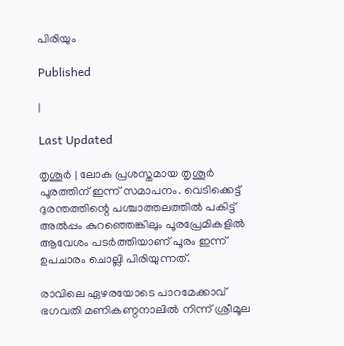പിരിയും

Published

|

Last Updated

തൃശൂര്‍ | ലോക പ്രശസ്തമായ തൃശൂര്‍ പൂരത്തിന് ഇന്ന് സമാപനം. വെടിക്കെട്ട് ദുരന്തത്തിന്റെ പശ്ചാത്തലത്തില്‍ പകിട്ട് അല്‍പ്പം കുറഞ്ഞെങ്കിലും പൂരപ്രേമികളില്‍ ആവേശം പടര്‍ത്തിയാണ് പൂരം ഇന്ന് ഉപചാരം ചൊല്ലി പിരിയുന്നത്.

രാവിലെ ഏഴരയോടെ പാറമേക്കാവ് ഭഗവതി മണികണ്ഠനാലില്‍ നിന്ന് ശ്രീമൂല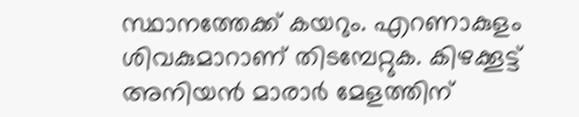സ്ഥാനത്തേക്ക് കയറും. എറണാകുളം ശിവകുമാറാണ് തിടമ്പേറ്റുക. കിഴക്കൂട്ട് അനിയന്‍ മാരാര്‍ മേളത്തിന്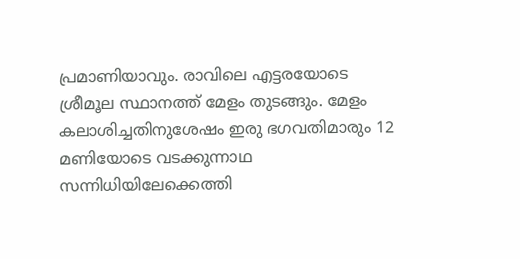പ്രമാണിയാവും. രാവിലെ എട്ടരയോടെ ശ്രീമൂല സ്ഥാനത്ത് മേളം തുടങ്ങും. മേളം കലാശിച്ചതിനുശേഷം ഇരു ഭഗവതിമാരും 12 മണിയോടെ വടക്കുന്നാഥ സന്നിധിയിലേക്കെത്തി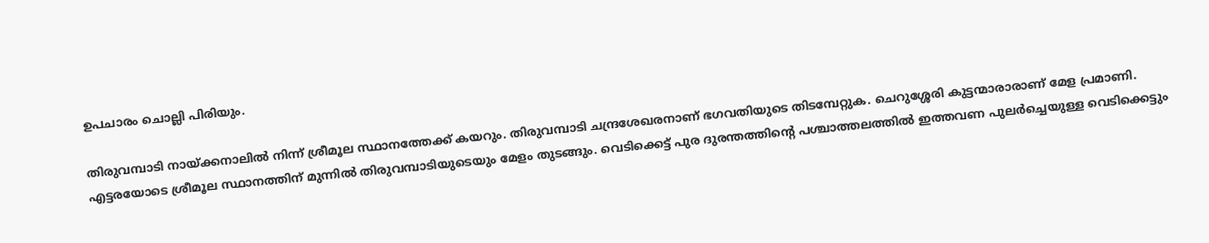ഉപചാരം ചൊല്ലി പിരിയും.

തിരുവമ്പാടി നായ്ക്കനാലില്‍ നിന്ന് ശ്രീമൂല സ്ഥാനത്തേക്ക് കയറും. തിരുവമ്പാടി ചന്ദ്രശേഖരനാണ് ഭഗവതിയുടെ തിടമ്പേറ്റുക. ചെറുശ്ശേരി കുട്ടന്മാരാരാണ് മേള പ്രമാണി. എട്ടരയോടെ ശ്രീമൂല സ്ഥാനത്തിന് മുന്നില്‍ തിരുവമ്പാടിയുടെയും മേളം തുടങ്ങും. വെടിക്കെട്ട് പുര ദുരന്തത്തിന്റെ പശ്ചാത്തലത്തില്‍ ഇത്തവണ പുലര്‍ച്ചെയുള്ള വെടിക്കെട്ടും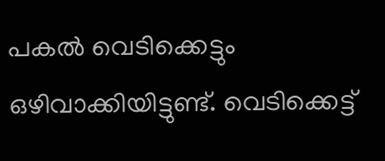പകല്‍ വെടിക്കെട്ടും ഒഴിവാക്കിയിട്ടുണ്ട്. വെടിക്കെട്ട്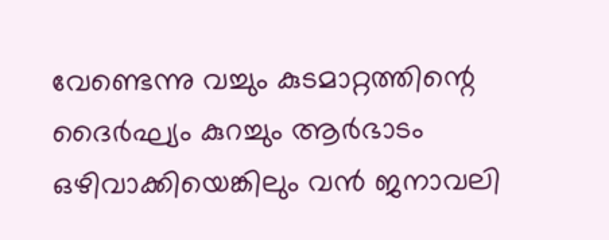വേണ്ടെന്നു വച്ചും കുടമാറ്റത്തിന്റെ ദൈര്‍ഘ്യം കുറച്ചും ആര്‍ഭാടം ഒഴിവാക്കിയെങ്കിലും വന്‍ ജനാവലി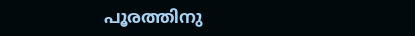പൂരത്തിനു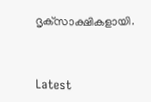ദൃക്‌സാക്ഷികളായി.



Latest